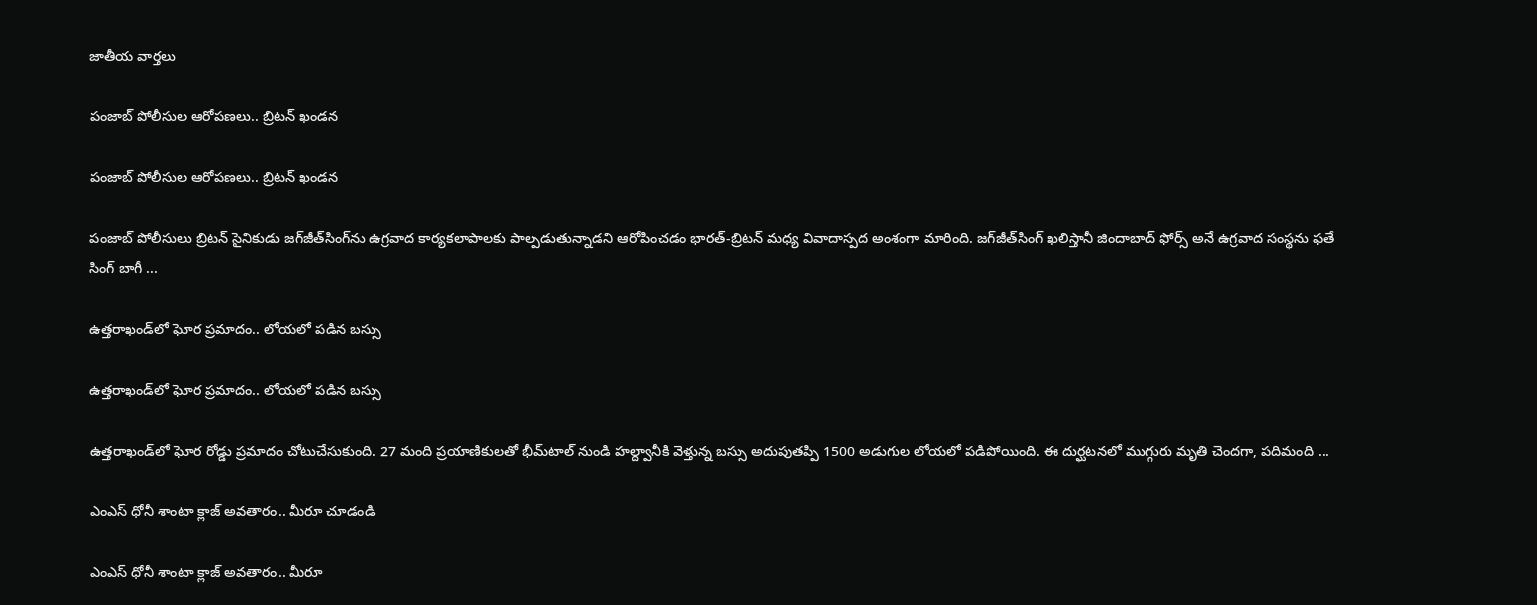జాతీయ వార్తలు

పంజాబ్ పోలీసుల ఆరోపణలు.. బ్రిటన్ ఖండన

పంజాబ్ పోలీసుల ఆరోపణలు.. బ్రిటన్ ఖండన

పంజాబ్ పోలీసులు బ్రిటన్ సైనికుడు జగ్‌జీత్‌సింగ్‌ను ఉగ్రవాద కార్యకలాపాలకు పాల్పడుతున్నాడని ఆరోపించడం భారత్-బ్రిటన్ మధ్య వివాదాస్పద అంశంగా మారింది. జగ్‌జీత్‌సింగ్ ఖలిస్తానీ జిందాబాద్ ఫోర్స్ అనే ఉగ్రవాద సంస్థను ఫతే సింగ్ బాగీ ...

ఉత్తరాఖండ్‌లో ఘోర ప్రమాదం.. లోయలో పడిన బస్సు

ఉత్తరాఖండ్‌లో ఘోర ప్రమాదం.. లోయలో పడిన బస్సు

ఉత్తరాఖండ్‌లో ఘోర రోడ్డు ప్రమాదం చోటుచేసుకుంది. 27 మంది ప్రయాణికులతో భీమ్‌టాల్ నుండి హల్ద్వానీకి వెళ్తున్న బస్సు అదుపుతప్పి 1500 అడుగుల లోయలో పడిపోయింది. ఈ దుర్ఘటనలో ముగ్గురు మృతి చెందగా, పదిమంది ...

ఎంఎస్ ధోనీ శాంటా క్లాజ్ అవతారం.. మీరూ చూడండి

ఎంఎస్ ధోనీ శాంటా క్లాజ్ అవతారం.. మీరూ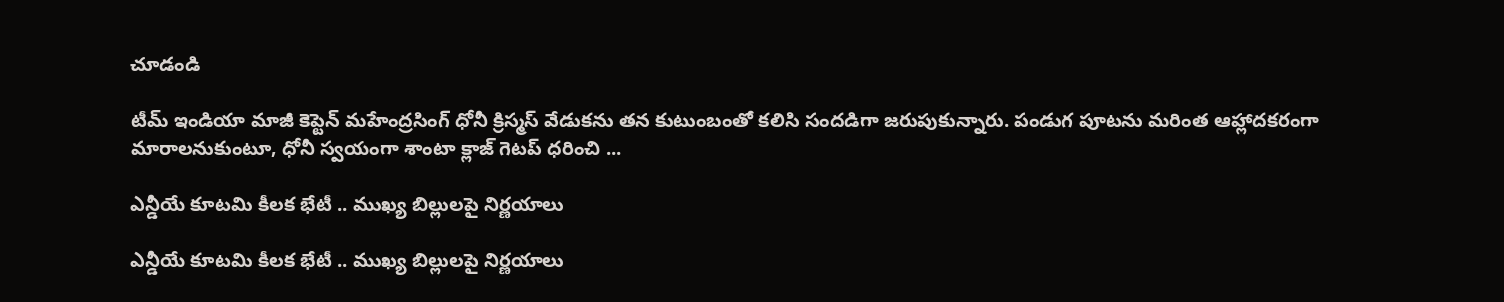చూడండి

టీమ్ ఇండియా మాజీ కెప్టెన్ మ‌హేంద్ర‌సింగ్ ధోనీ క్రిస్మస్ వేడుకను తన కుటుంబంతో క‌లిసి సందడిగా జరుపుకున్నారు. పండుగ పూటను మరింత ఆహ్లాదకరంగా మారాలనుకుంటూ, ధోనీ స్వయంగా శాంటా క్లాజ్ గెటప్ ధరించి ...

ఎన్డీయే కూటమి కీలక భేటీ .. ముఖ్య బిల్లులపై నిర్ణయాలు

ఎన్డీయే కూటమి కీలక భేటీ .. ముఖ్య బిల్లులపై నిర్ణయాలు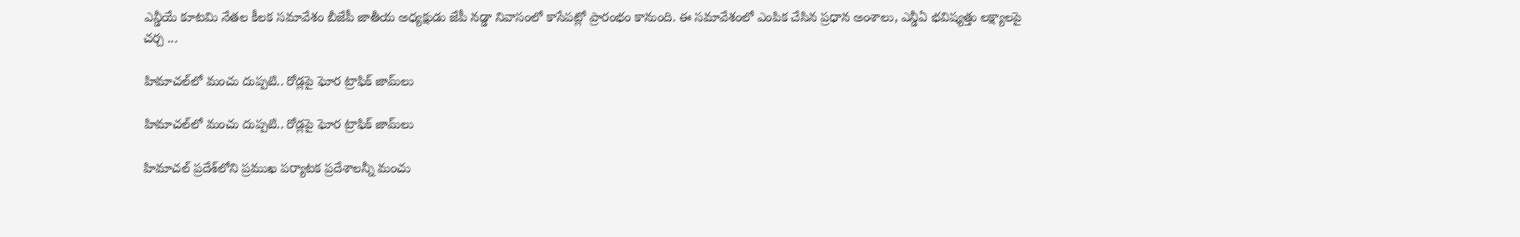ఎన్డీయే కూటమి నేతల కీలక సమావేశం బీజేపీ జాతీయ అధ్యక్షుడు జేపీ నడ్డా నివాసంలో కాసేప‌ట్లో ప్రారంభం కానుంది. ఈ సమావేశంలో ఎంపిక చేసిన ప్రధాన అంశాలు, ఎన్డీఏ భవిష్యత్తు లక్ష్యాలపై చర్చ ...

హిమాచల్‌లో మంచు దుప్పటి.. రోడ్లపై ఘోర ట్రాఫిక్ జామ్‌లు

హిమాచల్‌లో మంచు దుప్పటి.. రోడ్లపై ఘోర ట్రాఫిక్ జామ్‌లు

హిమాచల్ ప్రదేశ్‌లోని ప్రముఖ పర్యాటక ప్రదేశాల‌న్నీ మంచు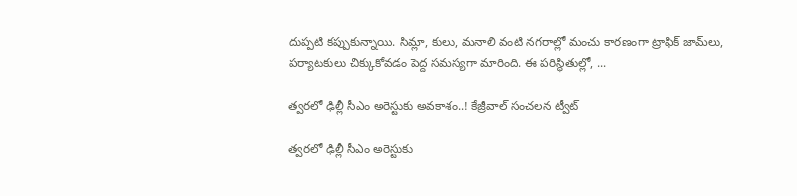దుప్ప‌టి క‌ప్పుకున్నాయి. సిమ్లా, కులు, మనాలి వంటి నగరాల్లో మంచు కార‌ణంగా ట్రాఫిక్ జామ్‌లు, పర్యాటకులు చిక్కుకోవడం పెద్ద సమస్యగా మారింది. ఈ పరిస్థితుల్లో, ...

త్వ‌ర‌లో ఢిల్లీ సీఎం అరెస్టుకు అవకాశం..! కేజ్రీవాల్‌ సంచలన ట్వీట్‌

త్వ‌ర‌లో ఢిల్లీ సీఎం అరెస్టుకు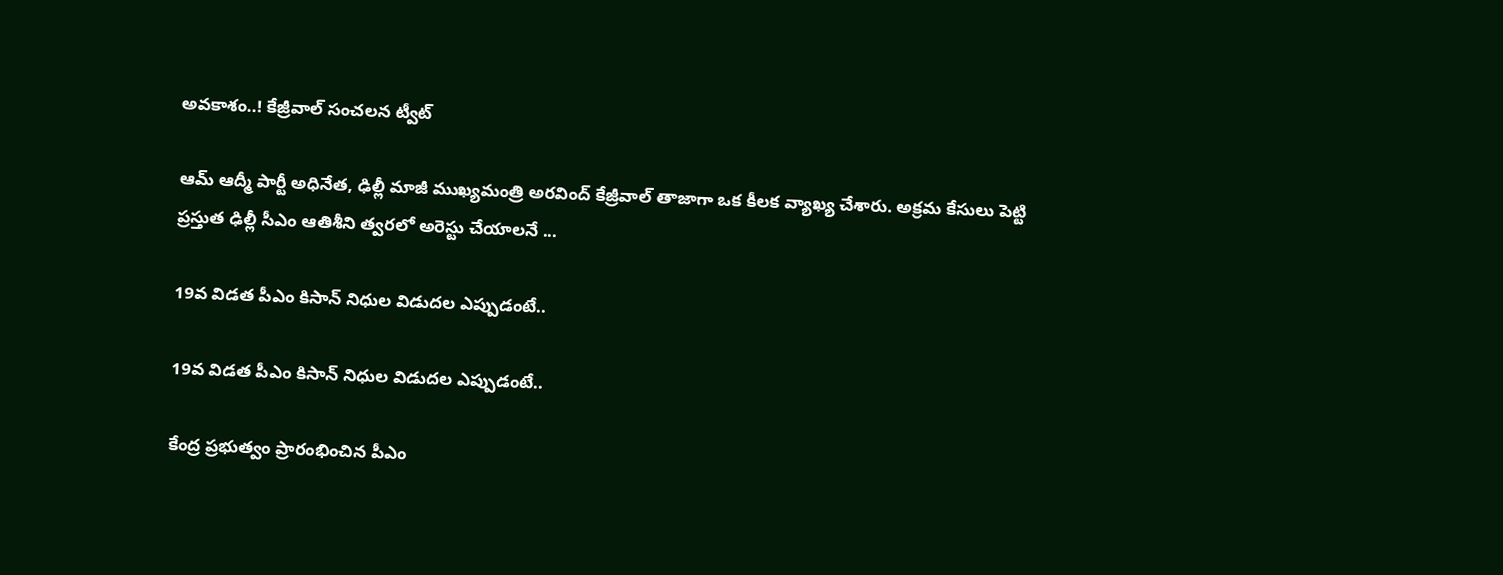అవకాశం..! కేజ్రీవాల్‌ సంచలన ట్వీట్‌

ఆమ్ ఆద్మీ పార్టీ అధినేత‌, ఢిల్లీ మాజీ ముఖ్యమంత్రి అరవింద్ కేజ్రీవాల్‌ తాజాగా ఒక కీలక వ్యాఖ్య చేశారు. అక్ర‌మ‌ కేసులు పెట్టి ప్ర‌స్తుత ఢిల్లీ సీఎం ఆతిశీని త్వరలో అరెస్టు చేయాలనే ...

19వ విడత పీఎం కిసాన్ నిధుల విడుద‌ల ఎప్పుడంటే..

19వ విడత పీఎం కిసాన్ నిధుల విడుద‌ల ఎప్పుడంటే..

కేంద్ర ప్రభుత్వం ప్రారంభించిన పీఎం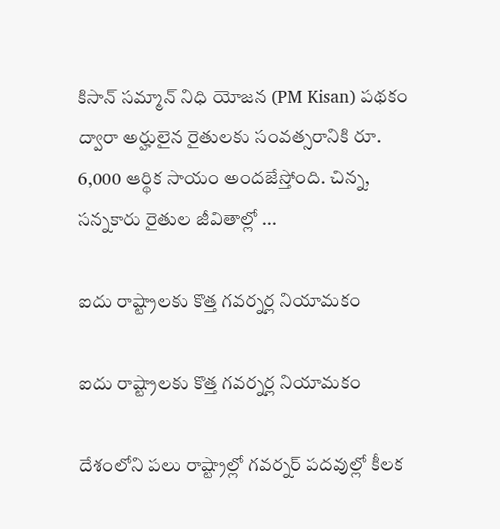కిసాన్ సమ్మాన్ నిధి యోజన (PM Kisan) పథకం ద్వారా అర్హులైన రైతులకు సంవత్సరానికి రూ. 6,000 ఆర్థిక సాయం అందజేస్తోంది. చిన్న, సన్నకారు రైతుల జీవితాల్లో ...

ఐదు రాష్ట్రాల‌కు కొత్త గ‌వ‌ర్న‌ర్ల నియామ‌కం

ఐదు రాష్ట్రాల‌కు కొత్త గ‌వ‌ర్న‌ర్ల నియామ‌కం

దేశంలోని పలు రాష్ట్రాల్లో గవర్నర్‌ పదవుల్లో కీలక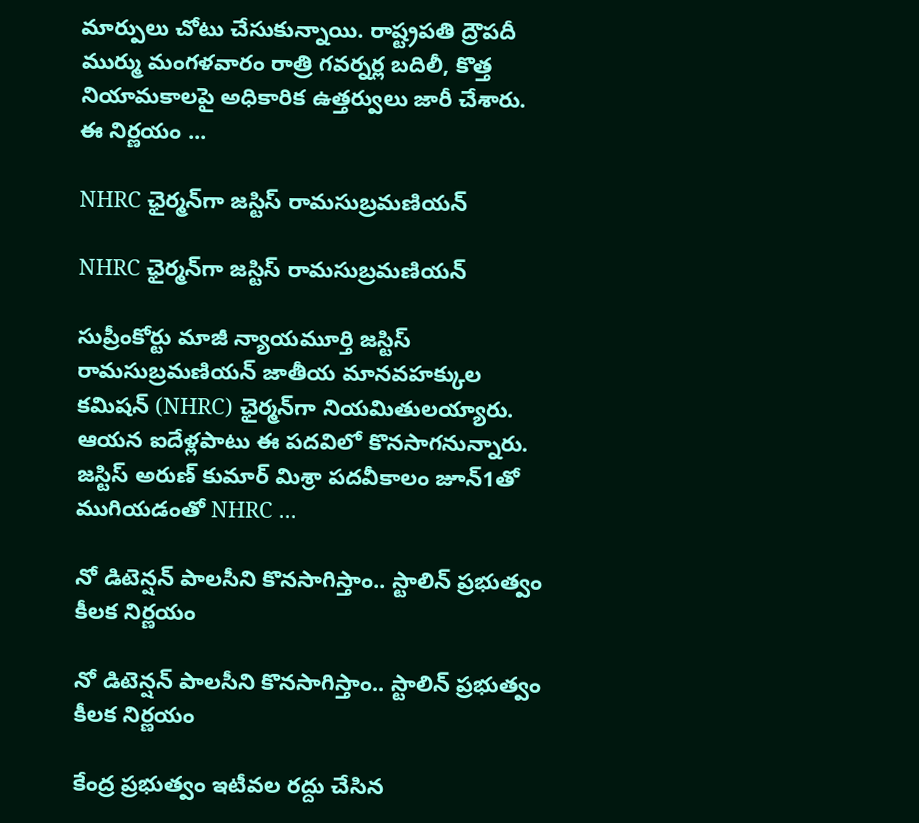మార్పులు చోటు చేసుకున్నాయి. రాష్ట్రపతి ద్రౌపదీ ముర్ము మంగళవారం రాత్రి గవర్నర్ల బదిలీ, కొత్త నియామకాలపై అధికారిక ఉత్తర్వులు జారీ చేశారు. ఈ నిర్ణయం ...

NHRC ఛైర్మన్‌గా జస్టిస్ రామసుబ్రమణియన్

NHRC ఛైర్మన్‌గా జస్టిస్ రామసుబ్రమణియన్

సుప్రీంకోర్టు మాజీ న్యాయమూర్తి జస్టిస్ రామసుబ్రమణియన్ జాతీయ మానవహక్కుల కమిషన్ (NHRC) ఛైర్మన్‌గా నియమితులయ్యారు. ఆయన ఐదేళ్లపాటు ఈ పదవిలో కొనసాగనున్నారు. జస్టిస్‌ అరుణ్‌ కుమార్‌ మిశ్రా పదవీకాలం జూన్‌1తో ముగియడంతో NHRC ...

నో డిటెన్షన్ పాలసీని కొనసాగిస్తాం.. స్టాలిన్ ప్ర‌భుత్వం కీల‌క నిర్ణ‌యం

నో డిటెన్షన్ పాలసీని కొనసాగిస్తాం.. స్టాలిన్ ప్ర‌భుత్వం కీల‌క నిర్ణ‌యం

కేంద్ర ప్ర‌భుత్వం ఇటీవల రద్దు చేసిన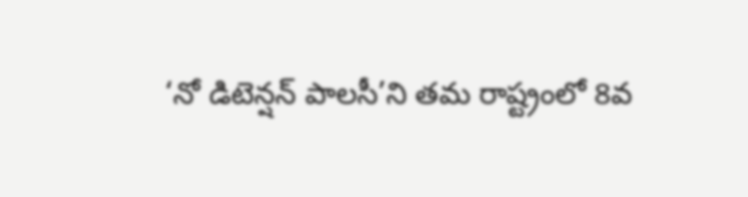‘నో డిటెన్షన్ పాలసీ’ని తమ రాష్ట్రంలో 8వ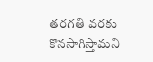తరగతి వరకు కొనసాగిస్తామ‌ని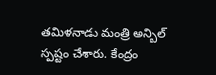తమిళనాడు మంత్రి అన్బిల్ స్పష్టం చేశారు. కేంద్రం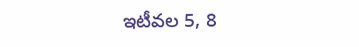ఇటీవల 5, 8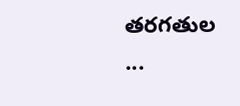తరగతుల ...